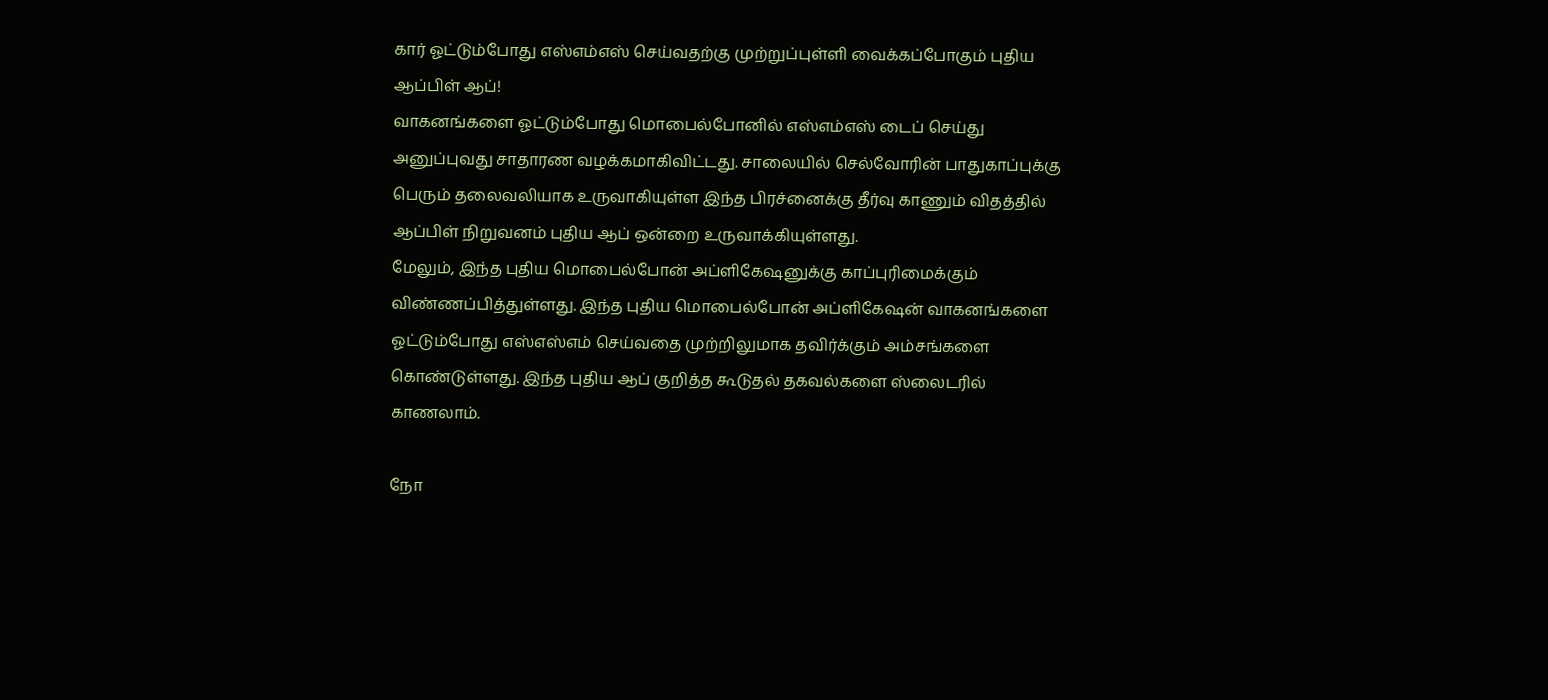கார் ஓட்டும்போது எஸ்எம்எஸ் செய்வதற்கு முற்றுப்புள்ளி வைக்கப்போகும் புதிய ஆப்பிள் ஆப்!
வாகனங்களை ஓட்டும்போது மொபைல்போனில் எஸ்எம்எஸ் டைப் செய்து அனுப்புவது சாதாரண வழக்கமாகிவிட்டது. சாலையில் செல்வோரின் பாதுகாப்புக்கு பெரும் தலைவலியாக உருவாகியுள்ள இந்த பிரச்னைக்கு தீர்வு காணும் விதத்தில் ஆப்பிள் நிறுவனம் புதிய ஆப் ஒன்றை உருவாக்கியுள்ளது.
மேலும், இந்த புதிய மொபைல்போன் அப்ளிகேஷனுக்கு காப்புரிமைக்கும் விண்ணப்பித்துள்ளது. இந்த புதிய மொபைல்போன் அப்ளிகேஷன் வாகனங்களை ஓட்டும்போது எஸ்எஸ்எம் செய்வதை முற்றிலுமாக தவிர்க்கும் அம்சங்களை கொண்டுள்ளது. இந்த புதிய ஆப் குறித்த கூடுதல் தகவல்களை ஸ்லைடரில் காணலாம்.

நோ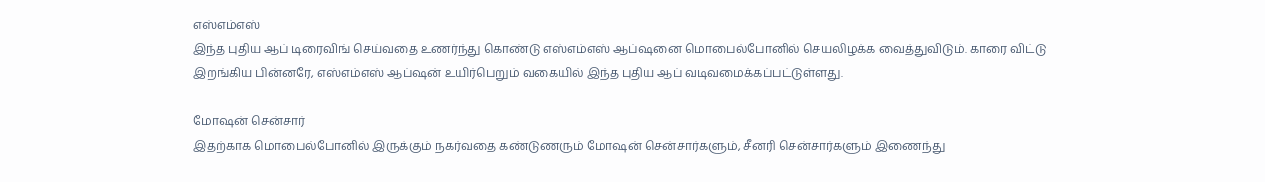எஸ்எம்எஸ்
இந்த புதிய ஆப் டிரைவிங் செய்வதை உணர்ந்து கொண்டு எஸ்எம்எஸ் ஆப்ஷனை மொபைல்போனில் செயலிழக்க வைத்துவிடும். காரை விட்டு இறங்கிய பின்னரே, எஸ்எம்எஸ் ஆப்ஷன் உயிர்பெறும் வகையில் இந்த புதிய ஆப் வடிவமைக்கப்பட்டுள்ளது.

மோஷன் சென்சார்
இதற்காக மொபைல்போனில் இருக்கும் நகர்வதை கண்டுணரும் மோஷன் சென்சார்களும், சீனரி சென்சார்களும் இணைந்து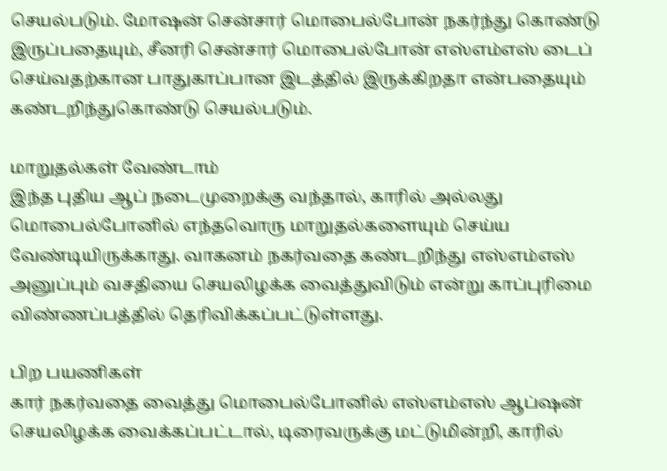செயல்படும். மோஷன் சென்சார் மொபைல்போன் நகர்ந்து கொண்டு இருப்பதையும், சீனரி சென்சார் மொபைல்போன் எஸ்எம்எஸ் டைப் செய்வதற்கான பாதுகாப்பான இடத்தில் இருக்கிறதா என்பதையும் கண்டறிந்துகொண்டு செயல்படும்.

மாறுதல்கள் வேண்டாம்
இந்த புதிய ஆப் நடைமுறைக்கு வந்தால், காரில் அல்லது மொபைல்போனில் எந்தவொரு மாறுதல்களையும் செய்ய வேண்டியிருக்காது. வாகனம் நகர்வதை கண்டறிந்து எஸ்எம்எஸ் அனுப்பும் வசதியை செயலிழக்க வைத்துவிடும் என்று காப்புரிமை விண்ணப்பத்தில் தெரிவிக்கப்பட்டுள்ளது.

பிற பயணிகள்
கார் நகர்வதை வைத்து மொபைல்போனில் எஸ்எம்எஸ் ஆப்ஷன் செயலிழக்க வைக்கப்பட்டால், டிரைவருக்கு மட்டுமின்றி, காரில்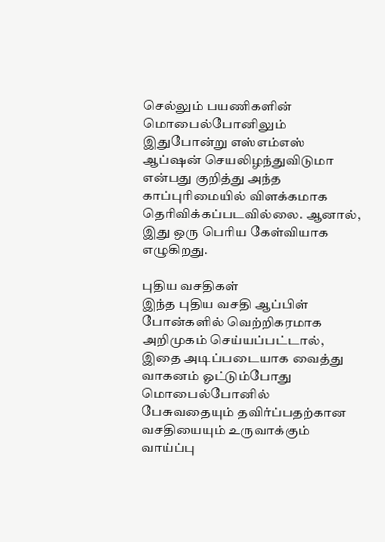செல்லும் பயணிகளின் மொபைல்போனிலும் இதுபோன்று எஸ்எம்எஸ் ஆப்ஷன் செயலிழந்துவிடுமா என்பது குறித்து அந்த காப்புரிமையில் விளக்கமாக தெரிவிக்கப்படவில்லை. ஆனால், இது ஒரு பெரிய கேள்வியாக எழுகிறது.

புதிய வசதிகள்
இந்த புதிய வசதி ஆப்பிள் போன்களில் வெற்றிகரமாக அறிமுகம் செய்யப்பட்டால், இதை அடிப்படையாக வைத்து வாகனம் ஓட்டும்போது மொபைல்போனில் பேசுவதையும் தவிர்ப்பதற்கான வசதியையும் உருவாக்கும் வாய்ப்பு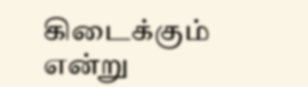கிடைக்கும் என்று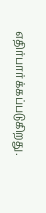எதிர்பார்க்கப்படுகிறது.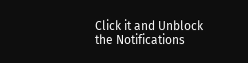Click it and Unblock the Notifications